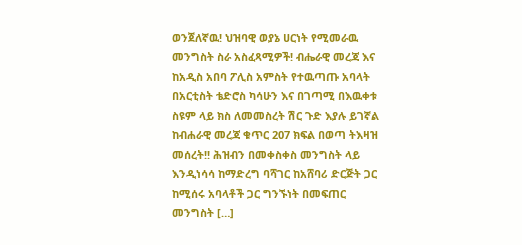ወንጀለኛዉ! ህዝባዊ ወያኔ ሀርነት የሚመራዉ መንግስት ስራ አስፈጻሚዎች! ብሔራዊ መረጃ እና ከአዲስ አበባ ፖሊስ አምስት የተዉጣጡ አባላት በአርቲስት ቴድሮስ ካሳሁን እና በገጣሚ በእዉቀቱ ስዩም ላይ ክስ ለመመስረት ሽር ጉድ እያሉ ይገኛል ከብሐራዊ መረጃ ቁጥር 207 ክፍል በወጣ ትእዛዝ መሰረት!! ሕዝብን በመቀስቀስ መንግስት ላይ እንዲነሳሳ ከማድረግ ባሻገር ከአሸባሪ ድርጅት ጋር ከሚሰሩ አባላቶች ጋር ግንኙነት በመፍጠር መንግስት […]